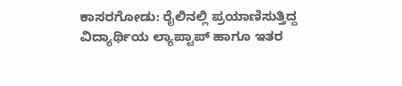ಕಾಸರಗೋಡು: ರೈಲಿನಲ್ಲಿ ಪ್ರಯಾಣಿಸುತ್ತಿದ್ದ ವಿದ್ಯಾರ್ಥಿಯ ಲ್ಯಾಪ್ಟಾಪ್ ಹಾಗೂ ಇತರ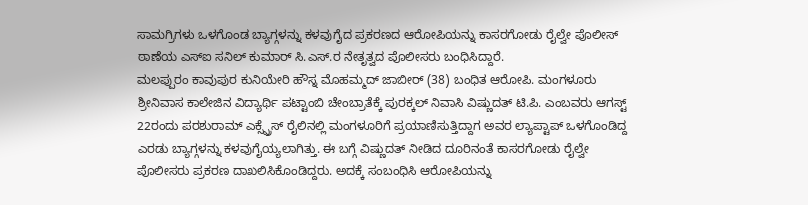ಸಾಮಗ್ರಿಗಳು ಒಳಗೊಂಡ ಬ್ಯಾಗ್ಗಳನ್ನು ಕಳವುಗೈದ ಪ್ರಕರಣದ ಆರೋಪಿಯನ್ನು ಕಾಸರಗೋಡು ರೈಲ್ವೇ ಪೊಲೀಸ್ ಠಾಣೆಯ ಎಸ್ಐ ಸನಿಲ್ ಕುಮಾರ್ ಸಿ.ಎಸ್.ರ ನೇತೃತ್ವದ ಪೊಲೀಸರು ಬಂಧಿಸಿದ್ದಾರೆ.
ಮಲಪ್ಪುರಂ ಕಾವುಪುರ ಕುನಿಯೇರಿ ಹೌಸ್ನ ಮೊಹಮ್ಮದ್ ಜಾಬೀರ್ (38) ಬಂಧಿತ ಆರೋಪಿ. ಮಂಗಳೂರು ಶ್ರೀನಿವಾಸ ಕಾಲೇಜಿನ ವಿದ್ಯಾರ್ಥಿ ಪಟ್ಟಾಂಬಿ ಚೇಂಬ್ರಾತೆಕ್ಕೆ ಪುರಕ್ಕಲ್ ನಿವಾಸಿ ವಿಷ್ಣುದತ್ ಟಿ.ಪಿ. ಎಂಬವರು ಆಗಸ್ಟ್ 22ರಂದು ಪರಶುರಾಮ್ ಎಕ್ಸ್ಪ್ರೆಸ್ ರೈಲಿನಲ್ಲಿ ಮಂಗಳೂರಿಗೆ ಪ್ರಯಾಣಿಸುತ್ತಿದ್ದಾಗ ಅವರ ಲ್ಯಾಪ್ಟಾಪ್ ಒಳಗೊಂಡಿದ್ದ ಎರಡು ಬ್ಯಾಗ್ಗಳನ್ನು ಕಳವುಗೈಯ್ಯಲಾಗಿತ್ತು. ಈ ಬಗ್ಗೆ ವಿಷ್ಣುದತ್ ನೀಡಿದ ದೂರಿನಂತೆ ಕಾಸರಗೋಡು ರೈಲ್ವೇ ಪೊಲೀಸರು ಪ್ರಕರಣ ದಾಖಲಿಸಿಕೊಂಡಿದ್ದರು. ಅದಕ್ಕೆ ಸಂಬಂಧಿಸಿ ಆರೋಪಿಯನ್ನು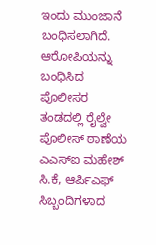ಇಂದು ಮುಂಜಾನೆ ಬಂಧಿಸಲಾಗಿದೆ.
ಆರೋಪಿಯನ್ನು ಬಂಧಿಸಿದ ಪೊಲೀಸರ ತಂಡದಲ್ಲಿ ರೈಲ್ವೇ ಪೊಲೀಸ್ ಠಾಣೆಯ ಎಎಸ್ಐ ಮಹೇಶ್ ಸಿ.ಕೆ, ಆರ್ಪಿಎಫ್ ಸಿಬ್ಬಂದಿಗಳಾದ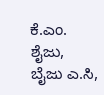ಕೆ.ಎಂ. ಶೈಜು, ಬೈಜು ಎ.ಸಿ,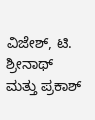ವಿಜೇಶ್, ಟಿ. ಶ್ರೀನಾಥ್ ಮತ್ತು ಪ್ರಕಾಶ್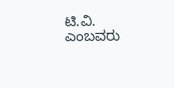ಟಿ.ವಿ. ಎಂಬವರು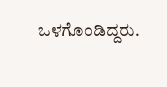ಒಳಗೊಂಡಿದ್ದರು.